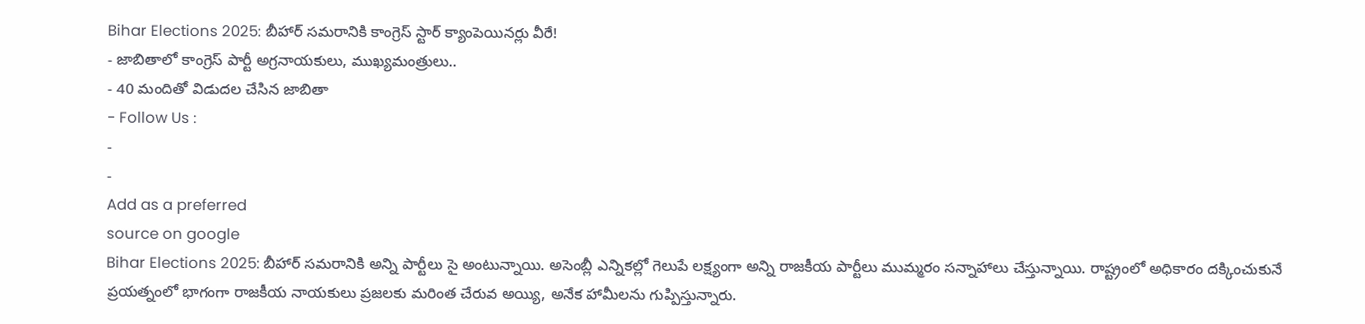Bihar Elections 2025: బీహార్ సమరానికి కాంగ్రెస్ స్టార్ క్యాంపెయినర్లు వీరే!
- జాబితాలో కాంగ్రెస్ పార్టీ అగ్రనాయకులు, ముఖ్యమంత్రులు..
- 40 మందితో విడుదల చేసిన జాబితా
- Follow Us :
-
-
Add as a preferred
source on google
Bihar Elections 2025: బీహార్ సమరానికి అన్ని పార్టీలు సై అంటున్నాయి. అసెంబ్లీ ఎన్నికల్లో గెలుపే లక్ష్యంగా అన్ని రాజకీయ పార్టీలు ముమ్మరం సన్నాహాలు చేస్తున్నాయి. రాష్ట్రంలో అధికారం దక్కించుకునే ప్రయత్నంలో భాగంగా రాజకీయ నాయకులు ప్రజలకు మరింత చేరువ అయ్యి, అనేక హామీలను గుప్పిస్తున్నారు.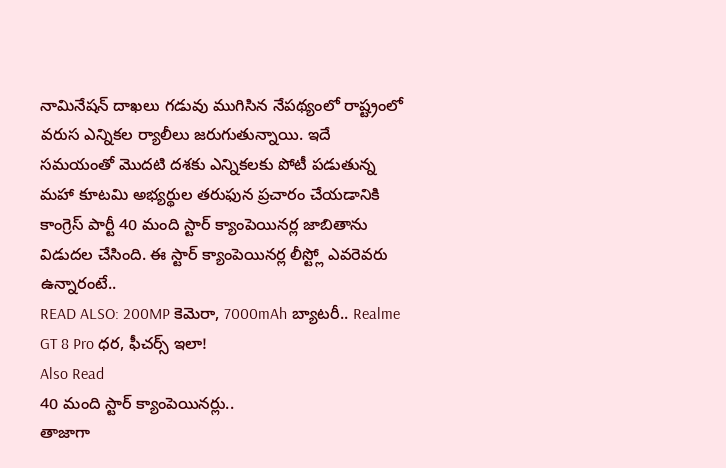నామినేషన్ దాఖలు గడువు ముగిసిన నేపథ్యంలో రాష్ట్రంలో వరుస ఎన్నికల ర్యాలీలు జరుగుతున్నాయి. ఇదే సమయంతో మొదటి దశకు ఎన్నికలకు పోటీ పడుతున్న మహా కూటమి అభ్యర్థుల తరుఫున ప్రచారం చేయడానికి కాంగ్రెస్ పార్టీ 40 మంది స్టార్ క్యాంపెయినర్ల జాబితాను విడుదల చేసింది. ఈ స్టార్ క్యాంపెయినర్ల లీస్ట్లో ఎవరెవరు ఉన్నారంటే..
READ ALSO: 200MP కెమెరా, 7000mAh బ్యాటరీ.. Realme GT 8 Pro ధర, ఫీచర్స్ ఇలా!
Also Read
40 మంది స్టార్ క్యాంపెయినర్లు..
తాజాగా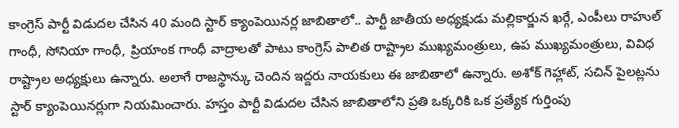కాంగ్రెస్ పార్టీ విడుదల చేసిన 40 మంది స్టార్ క్యాంపెయినర్ల జాబితాలో.. పార్టీ జాతీయ అధ్యక్షుడు మల్లికార్జున ఖర్గే, ఎంపీలు రాహుల్ గాంధీ, సోనియా గాంధీ, ప్రియాంక గాంధీ వాద్రాలతో పాటు కాంగ్రెస్ పాలిత రాష్ట్రాల ముఖ్యమంత్రులు, ఉప ముఖ్యమంత్రులు, వివిధ రాష్ట్రాల అధ్యక్షులు ఉన్నారు. అలాగే రాజస్థాన్కు చెందిన ఇద్దరు నాయకులు ఈ జాబితాలో ఉన్నారు. అశోక్ గెహ్లాట్, సచిన్ పైలట్లను స్టార్ క్యాంపెయినర్లుగా నియమించారు. హస్తం పార్టీ విడుదల చేసిన జాబితాలోని ప్రతి ఒక్కరికి ఒక ప్రత్యేక గుర్తింపు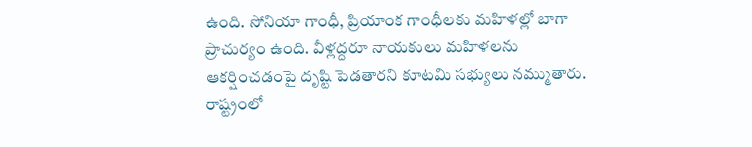ఉంది. సోనియా గాంధీ, ప్రియాంక గాంధీలకు మహిళల్లో బాగా ప్రాచుర్యం ఉంది. వీళ్లద్దరూ నాయకులు మహిళలను ఆకర్షించడంపై దృష్టి పెడతారని కూటమి సభ్యులు నమ్ముతారు. రాష్ట్రంలో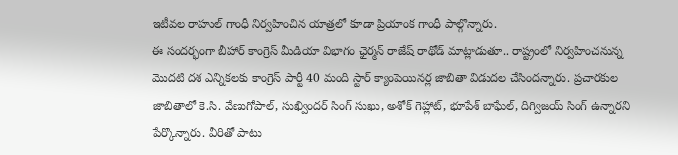ఇటీవల రాహుల్ గాంధీ నిర్వహించిన యాత్రలో కూడా ప్రియాంక గాంధీ పాల్గొన్నారు.
ఈ సందర్భంగా బీహార్ కాంగ్రెస్ మీడియా విభాగం ఛైర్మన్ రాజేష్ రాథోడ్ మాట్లాడుతూ.. రాష్ట్రంలో నిర్వహించనున్న మొదటి దశ ఎన్నికలకు కాంగ్రెస్ పార్టీ 40 మంది స్టార్ క్యాంపెయినర్ల జాబితా విడుదల చేసిందన్నారు. ప్రచారకుల జాబితాలో కె.సి. వేణుగోపాల్, సుఖ్విందర్ సింగ్ సుఖు, అశోక్ గెహ్లాట్, భూపేశ్ బాఘేల్, దిగ్విజయ్ సింగ్ ఉన్నారని పేర్కొన్నారు. వీరితో పాటు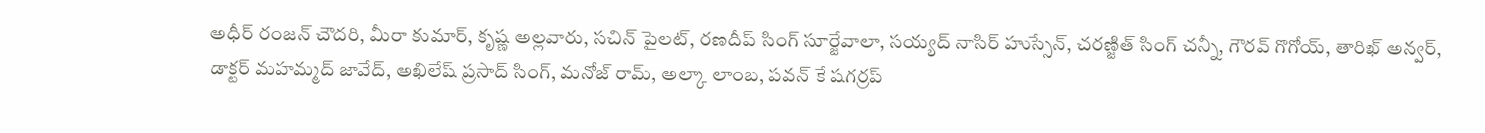అధీర్ రంజన్ చౌదరి, మీరా కుమార్, కృష్ణ అల్లవారు, సచిన్ పైలట్, రణదీప్ సింగ్ సూర్జేవాలా, సయ్యద్ నాసిర్ హుస్సేన్, చరణ్జిత్ సింగ్ చన్నీ, గౌరవ్ గొగోయ్, తారిఖ్ అన్వర్, డాక్టర్ మహమ్మద్ జావేద్, అఖిలేష్ ప్రసాద్ సింగ్, మనోజ్ రామ్, అల్కా లాంబ, పవన్ కే షగర్రప్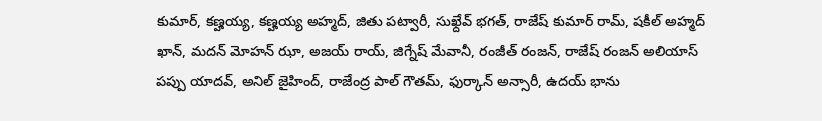కుమార్, కణ్హయ్య, కణ్హయ్య అహ్మద్, జితు పట్వారీ, సుఖ్దేవ్ భగత్, రాజేష్ కుమార్ రామ్, షకీల్ అహ్మద్ ఖాన్, మదన్ మోహన్ ఝా, అజయ్ రాయ్, జిగ్నేష్ మేవానీ, రంజీత్ రంజన్, రాజేష్ రంజన్ అలియాస్ పప్పు యాదవ్, అనిల్ జైహింద్, రాజేంద్ర పాల్ గౌతమ్, ఫుర్కాన్ అన్సారీ, ఉదయ్ భాను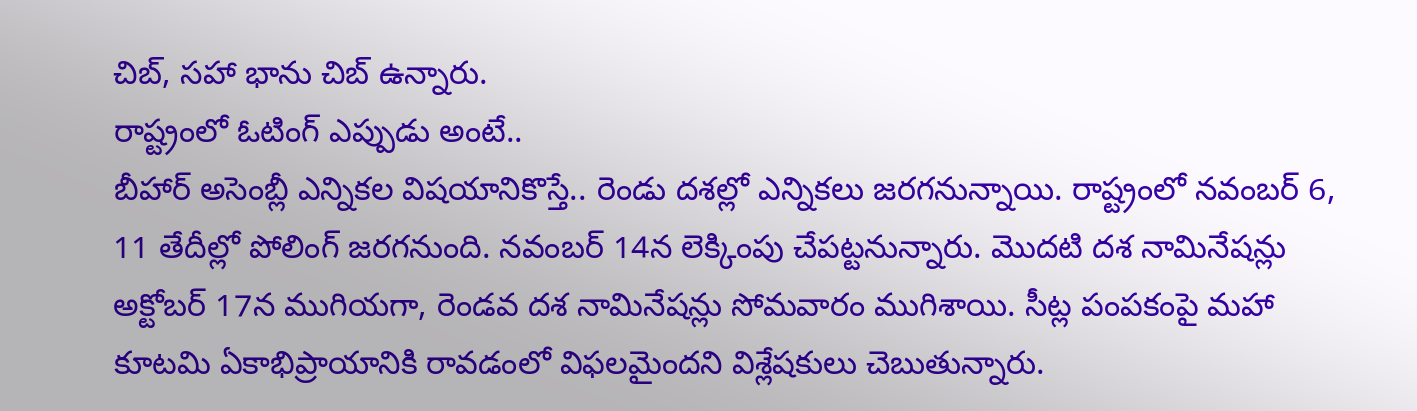చిబ్, సహా భాను చిబ్ ఉన్నారు.
రాష్ట్రంలో ఓటింగ్ ఎప్పుడు అంటే..
బీహార్ అసెంబ్లీ ఎన్నికల విషయానికొస్తే.. రెండు దశల్లో ఎన్నికలు జరగనున్నాయి. రాష్ట్రంలో నవంబర్ 6, 11 తేదీల్లో పోలింగ్ జరగనుంది. నవంబర్ 14న లెక్కింపు చేపట్టనున్నారు. మొదటి దశ నామినేషన్లు అక్టోబర్ 17న ముగియగా, రెండవ దశ నామినేషన్లు సోమవారం ముగిశాయి. సీట్ల పంపకంపై మహా కూటమి ఏకాభిప్రాయానికి రావడంలో విఫలమైందని విశ్లేషకులు చెబుతున్నారు.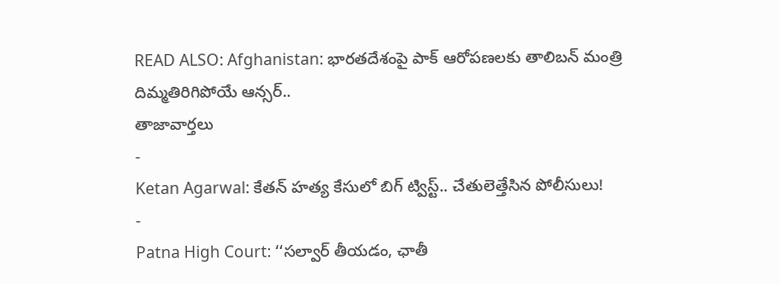READ ALSO: Afghanistan: భారతదేశంపై పాక్ ఆరోపణలకు తాలిబన్ మంత్రి దిమ్మతిరిగిపోయే ఆన్సర్..
తాజావార్తలు
-
Ketan Agarwal: కేతన్ హత్య కేసులో బిగ్ ట్విస్ట్.. చేతులెత్తేసిన పోలీసులు!
-
Patna High Court: ‘‘సల్వార్ తీయడం, ఛాతీ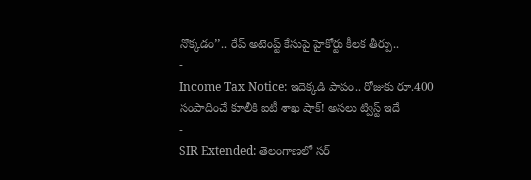నొక్కడం’’.. రేప్ అటెంప్ట్ కేసుపై హైకోర్టు కీలక తీర్పు..
-
Income Tax Notice: ఇదెక్కడి పాపం.. రోజుకు రూ.400 సంపాదించే కూలీకి ఐటీ శాఖ షాక్! అసలు ట్విస్ట్ ఇదే
-
SIR Extended: తెలంగాణలో సర్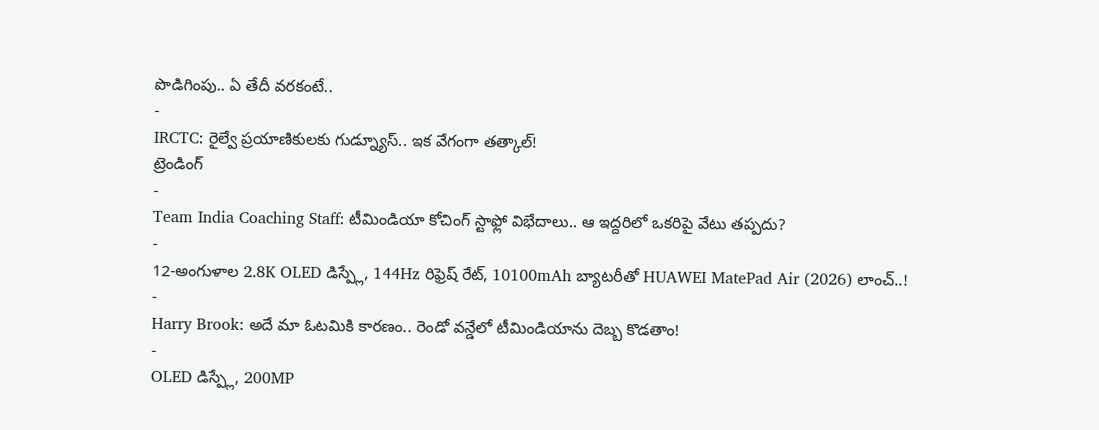పొడిగింపు.. ఏ తేదీ వరకంటే..
-
IRCTC: రైల్వే ప్రయాణికులకు గుడ్న్యూస్.. ఇక వేగంగా తత్కాల్!
ట్రెండింగ్
-
Team India Coaching Staff: టీమిండియా కోచింగ్ స్టాఫ్లో విభేదాలు.. ఆ ఇద్దరిలో ఒకరిపై వేటు తప్పదు?
-
12-అంగుళాల 2.8K OLED డిస్ప్లే, 144Hz రిఫ్రెష్ రేట్, 10100mAh బ్యాటరీతో HUAWEI MatePad Air (2026) లాంచ్..!
-
Harry Brook: అదే మా ఓటమికి కారణం.. రెండో వన్డేలో టీమిండియాను దెబ్బ కొడతాం!
-
OLED డిస్ప్లే, 200MP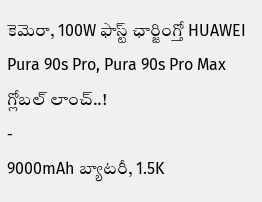కెమెరా, 100W ఫాస్ట్ ఛార్జింగ్తో HUAWEI Pura 90s Pro, Pura 90s Pro Max గ్లోబల్ లాంచ్..!
-
9000mAh బ్యాటరీ, 1.5K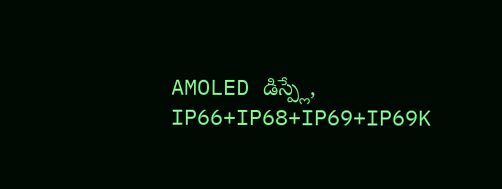AMOLED డిస్ప్లే, IP66+IP68+IP69+IP69K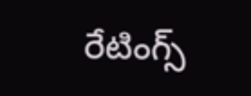రేటింగ్స్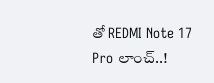తో REDMI Note 17 Pro లాంచ్..!